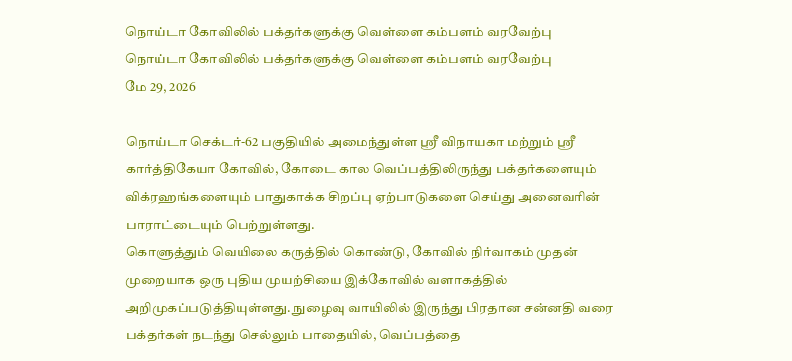நொய்டா கோவிலில் பக்தர்களுக்கு வெள்ளை கம்பளம் வரவேற்பு
நொய்டா கோவிலில் பக்தர்களுக்கு வெள்ளை கம்பளம் வரவேற்பு
மே 29, 2026

நொய்டா செக்டர்-62 பகுதியில் அமைந்துள்ள ஸ்ரீ விநாயகா மற்றும் ஸ்ரீ கார்த்திகேயா கோவில், கோடை கால வெப்பத்திலிருந்து பக்தர்களையும் விக்ரஹங்களையும் பாதுகாக்க சிறப்பு ஏற்பாடுகளை செய்து அனைவரின் பாராட்டையும் பெற்றுள்ளது.
கொளுத்தும் வெயிலை கருத்தில் கொண்டு, கோவில் நிர்வாகம் முதன் முறையாக ஒரு புதிய முயற்சியை இக்கோவில் வளாகத்தில் அறிமுகப்படுத்தியுள்ளது. நுழைவு வாயிலில் இருந்து பிரதான சன்னதி வரை பக்தர்கள் நடந்து செல்லும் பாதையில், வெப்பத்தை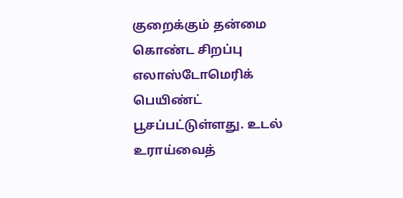குறைக்கும் தன்மை கொண்ட சிறப்பு எலாஸ்டோமெரிக் பெயிண்ட் பூசப்பட்டுள்ளது. உடல் உராய்வைத்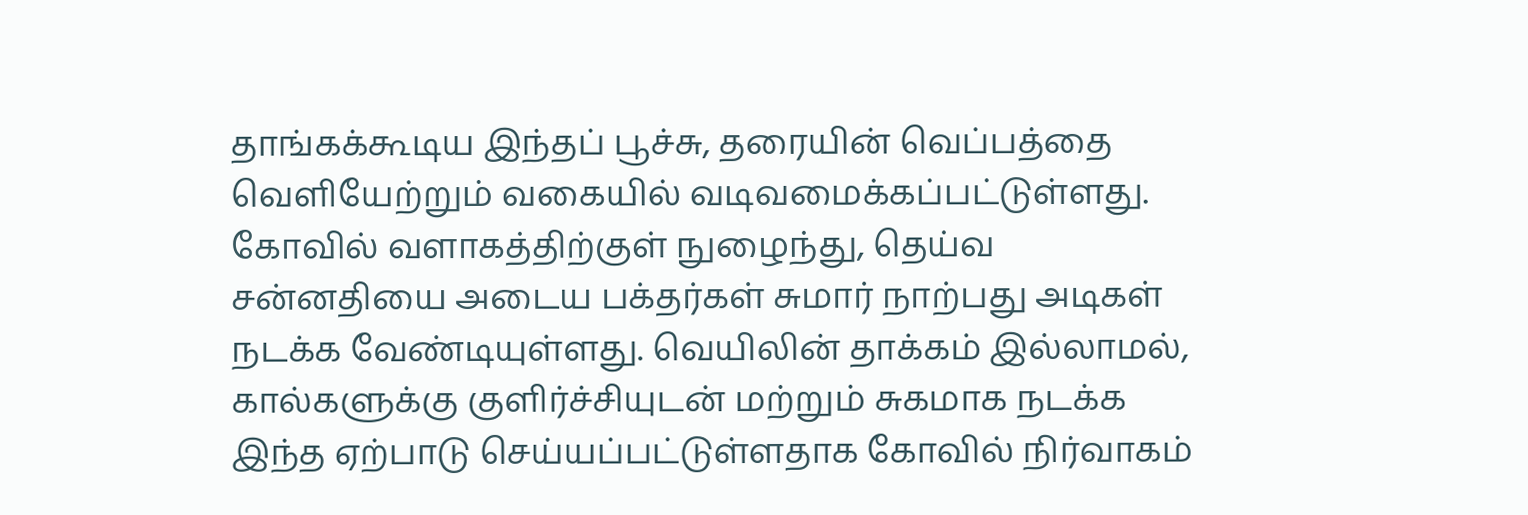தாங்கக்கூடிய இந்தப் பூச்சு, தரையின் வெப்பத்தை வெளியேற்றும் வகையில் வடிவமைக்கப்பட்டுள்ளது.
கோவில் வளாகத்திற்குள் நுழைந்து, தெய்வ சன்னதியை அடைய பக்தர்கள் சுமார் நாற்பது அடிகள் நடக்க வேண்டியுள்ளது. வெயிலின் தாக்கம் இல்லாமல், கால்களுக்கு குளிர்ச்சியுடன் மற்றும் சுகமாக நடக்க இந்த ஏற்பாடு செய்யப்பட்டுள்ளதாக கோவில் நிர்வாகம்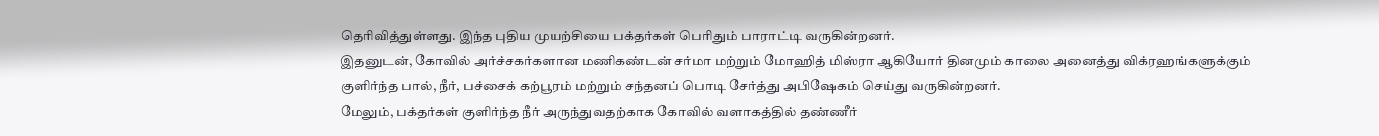தெரிவித்துள்ளது. இந்த புதிய முயற்சியை பக்தர்கள் பெரிதும் பாராட்டி வருகின்றனர்.
இதனுடன், கோவில் அர்ச்சகர்களான மணிகண்டன் சர்மா மற்றும் மோஹித் மிஸ்ரா ஆகியோர் தினமும் காலை அனைத்து விக்ரஹங்களுக்கும் குளிர்ந்த பால், நீர், பச்சைக் கற்பூரம் மற்றும் சந்தனப் பொடி சேர்த்து அபிஷேகம் செய்து வருகின்றனர்.
மேலும், பக்தர்கள் குளிர்ந்த நீர் அருந்துவதற்காக கோவில் வளாகத்தில் தண்ணீர்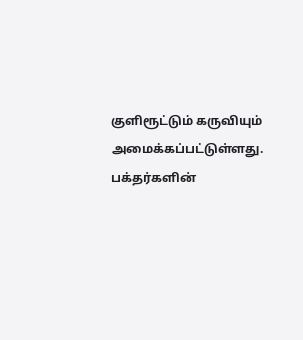குளிரூட்டும் கருவியும் அமைக்கப்பட்டுள்ளது. பக்தர்களின்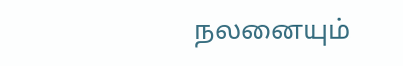நலனையும்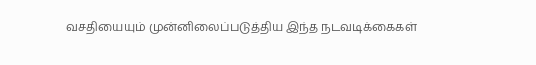வசதியையும் முன்னிலைப்படுத்திய இந்த நடவடிக்கைகள்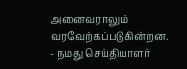அனைவராலும் வரவேற்கப்படுகின்றன.
- நமது செய்தியாளர்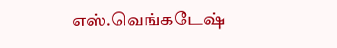எஸ்.வெங்கடேஷ்